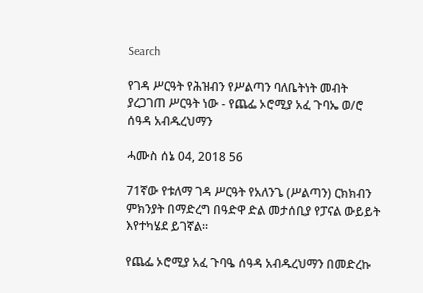Search

የገዳ ሥርዓት የሕዝብን የሥልጣን ባለቤትነት መብት ያረጋገጠ ሥርዓት ነው - የጨፌ ኦሮሚያ አፈ ጉባኤ ወ/ሮ ሰዓዳ አብዱረህማን

ሓሙስ ሰኔ 04, 2018 56

71ኛው የቱለማ ገዳ ሥርዓት የአለንጌ (ሥልጣን) ርክክብን ምክንያት በማድረግ በዓድዋ ድል መታሰቢያ የፓናል ውይይት እየተካሄደ ይገኛል።

የጨፌ ኦሮሚያ አፈ ጉባዔ ሰዓዳ አብዱረህማን በመድረኩ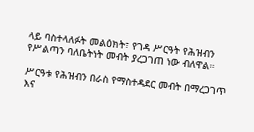ላይ ባስተላለፉት መልዕክት፣ የገዳ ሥርዓት የሕዝብን የሥልጣን ባለቤትነት መብት ያረጋገጠ ነው ብለዋል።

ሥርዓቱ የሕዝብን በራስ የማስተዳደር መብት በማረጋገጥ እና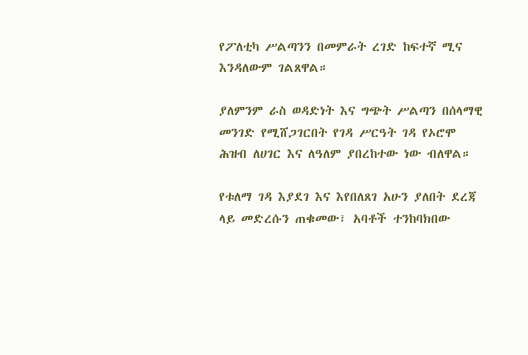የፖለቲካ ሥልጣንን በመምራት ረገድ ከፍተኛ ሚና እንዳለውም ገልጸዋል።

ያለምንም ራስ ወዳድነት እና ግጭት ሥልጣን በሰላማዊ መንገድ የሚሸጋገርበት የገዳ ሥርዓት ገዳ የኦሮሞ ሕዝብ ለሀገር እና ለዓለም ያበረከተው ነው ብለዋል።

የቱለማ ገዳ እያደገ እና እየበለጸገ አሁን ያለበት ደረጃ ላይ መድረሱን ጠቁመው፣ አባቶች ተንከባክበው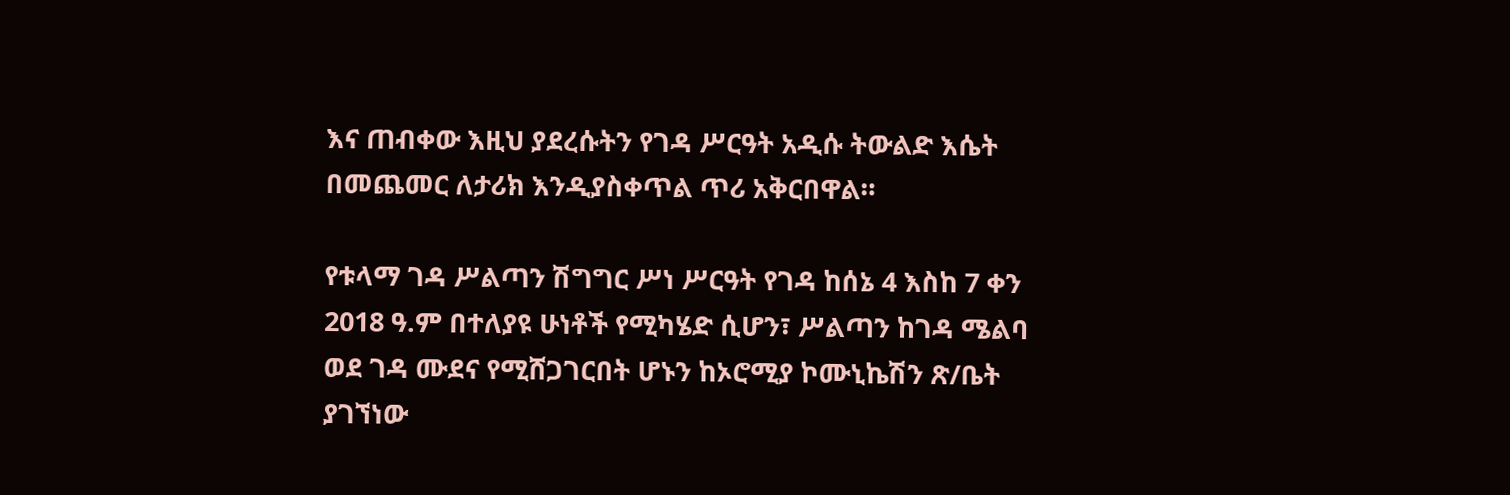እና ጠብቀው እዚህ ያደረሱትን የገዳ ሥርዓት አዲሱ ትውልድ እሴት በመጨመር ለታሪክ እንዲያስቀጥል ጥሪ አቅርበዋል።

የቱላማ ገዳ ሥልጣን ሽግግር ሥነ ሥርዓት የገዳ ከሰኔ 4 እስከ 7 ቀን 2018 ዓ.ም በተለያዩ ሁነቶች የሚካሄድ ሲሆን፣ ሥልጣን ከገዳ ሜልባ ወደ ገዳ ሙደና የሚሸጋገርበት ሆኑን ከኦሮሚያ ኮሙኒኬሽን ጽ/ቤት ያገኘነው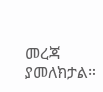መረጃ ያመለክታል።